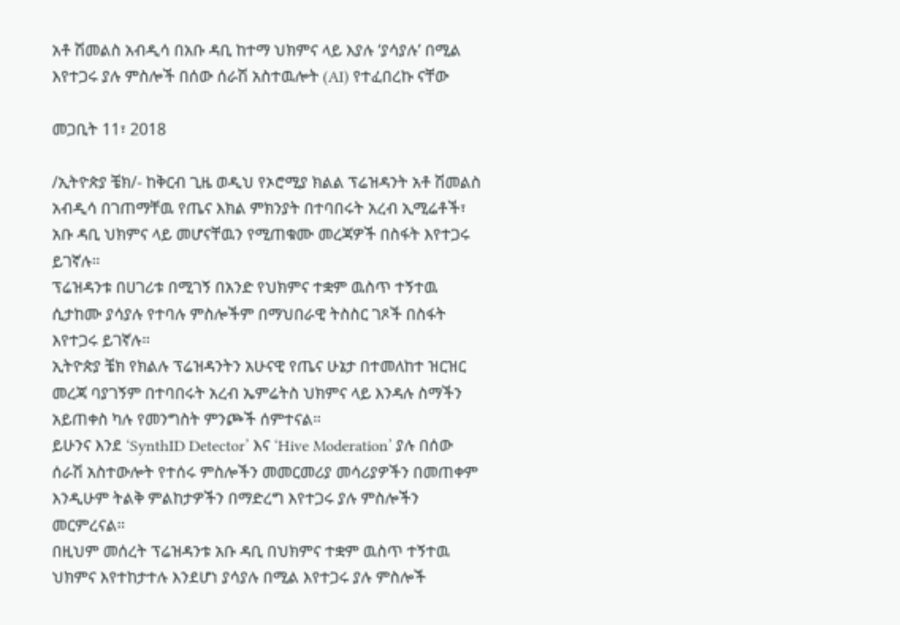አቶ ሽመልስ አብዲሳ በአቡ ዳቢ ከተማ ህክምና ላይ እያሉ ‘ያሳያሉ’ በሚል እየተጋሩ ያሉ ምስሎች በሰው ሰራሽ አስተዉሎት (AI) የተፈበረኩ ናቸው

መጋቢት 11፣ 2018

/ኢትዮጵያ ቼክ/- ከቅርብ ጊዜ ወዲህ የኦሮሚያ ክልል ፕሬዝዳንት አቶ ሽመልስ አብዲሳ በገጠማቸዉ የጤና እክል ምክንያት በተባበሩት አረብ ኢሚሬቶች፣ አቡ ዳቢ ህክምና ላይ መሆናቸዉን የሚጠቁሙ መረጃዎች በስፋት እየተጋሩ ይገኛሉ።
ፕሬዝዳንቱ በሀገሪቱ በሚገኝ በአንድ የህክምና ተቋም ዉስጥ ተኝተዉ ሲታከሙ ያሳያሉ የተባሉ ምስሎችም በማህበራዊ ትስስር ገጾች በስፋት እየተጋሩ ይገኛሉ።
ኢትዮጵያ ቼክ የክልሉ ፕሬዝዳንትን አሁናዊ የጤና ሁኔታ በተመለከተ ዝርዝር መረጃ ባያገኝም በተባበሩት አረብ ኤምሬትስ ህክምና ላይ እንዳሉ ስማችን አይጠቀስ ካሉ የመንግስት ምንጮች ሰምተናል።
ይሁንና እንደ ‘SynthID Detector’ እና ‘Hive Moderation’ ያሉ በሰው ሰራሽ አስተውሎት የተሰሩ ምስሎችን መመርመሪያ መሳሪያዎችን በመጠቀም እንዲሁም ትልቅ ምልከታዎችን በማድረግ እየተጋሩ ያሉ ምስሎችን መርምረናል።
በዚህም መሰረት ፕሬዝዳንቱ አቡ ዳቢ በህክምና ተቋም ዉስጥ ተኝተዉ ህክምና እየተከታተሉ እንደሆነ ያሳያሉ በሚል እየተጋሩ ያሉ ምስሎች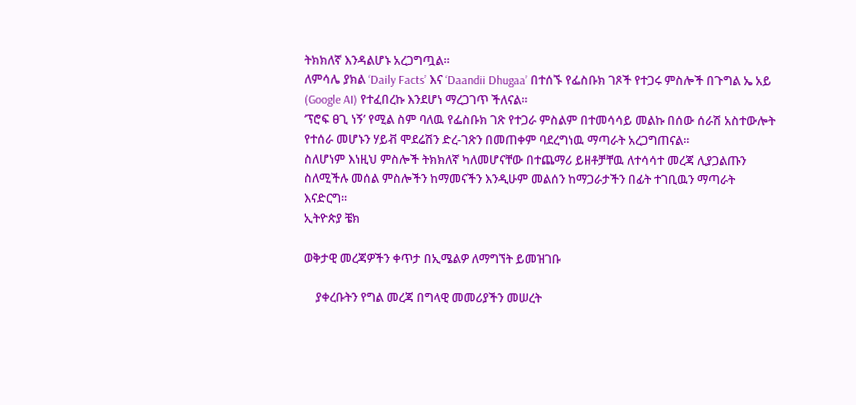ትክክለኛ እንዳልሆኑ አረጋግጧል።
ለምሳሌ ያክል ‘Daily Facts’ እና ‘Daandii Dhugaa’ በተሰኙ የፌስቡክ ገጾች የተጋሩ ምስሎች በጉግል ኤ አይ (Google AI) የተፈበረኩ እንደሆነ ማረጋገጥ ችለናል።
‘ፕሮፍ ፀጊ ነኝ’ የሚል ስም ባለዉ የፌስቡክ ገጽ የተጋራ ምስልም በተመሳሳይ መልኩ በሰው ሰራሽ አስተውሎት የተሰራ መሆኑን ሃይቭ ሞደሬሽን ድረ-ገጽን በመጠቀም ባደረግነዉ ማጣራት አረጋግጠናል።
ስለሆነም እነዚህ ምስሎች ትክክለኛ ካለመሆናቸው በተጨማሪ ይዘቶቻቸዉ ለተሳሳተ መረጃ ሊያጋልጡን ስለሚችሉ መሰል ምስሎችን ከማመናችን እንዲሁም መልሰን ከማጋራታችን በፊት ተገቢዉን ማጣራት እናድርግ።
ኢትዮጵያ ቼክ

ወቅታዊ መረጃዎችን ቀጥታ በኢሜልዎ ለማግኘት ይመዝገቡ

    ያቀረቡትን የግል መረጃ በግላዊ መመሪያችን መሠረት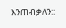እንጠብቃለን::